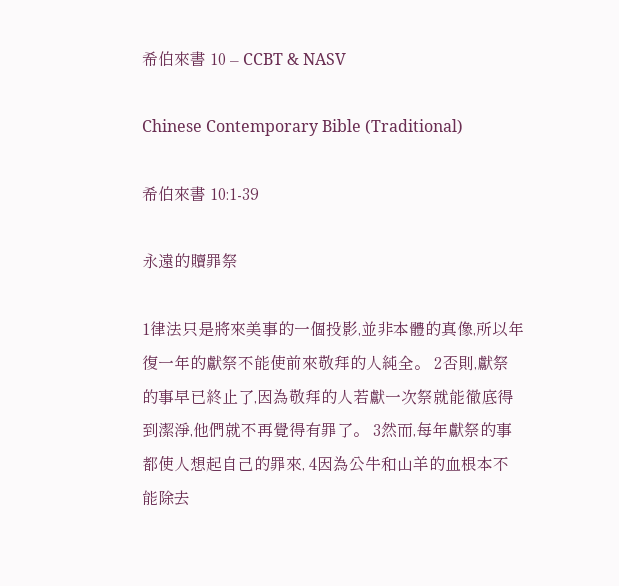希伯來書 10 – CCBT & NASV

Chinese Contemporary Bible (Traditional)

希伯來書 10:1-39

永遠的贖罪祭

1律法只是將來美事的一個投影,並非本體的真像,所以年復一年的獻祭不能使前來敬拜的人純全。 2否則,獻祭的事早已終止了,因為敬拜的人若獻一次祭就能徹底得到潔淨,他們就不再覺得有罪了。 3然而,每年獻祭的事都使人想起自己的罪來, 4因為公牛和山羊的血根本不能除去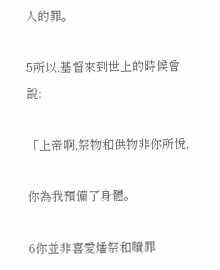人的罪。

5所以,基督來到世上的時候曾說:

「上帝啊,祭物和供物非你所悅,

你為我預備了身體。

6你並非喜愛燔祭和贖罪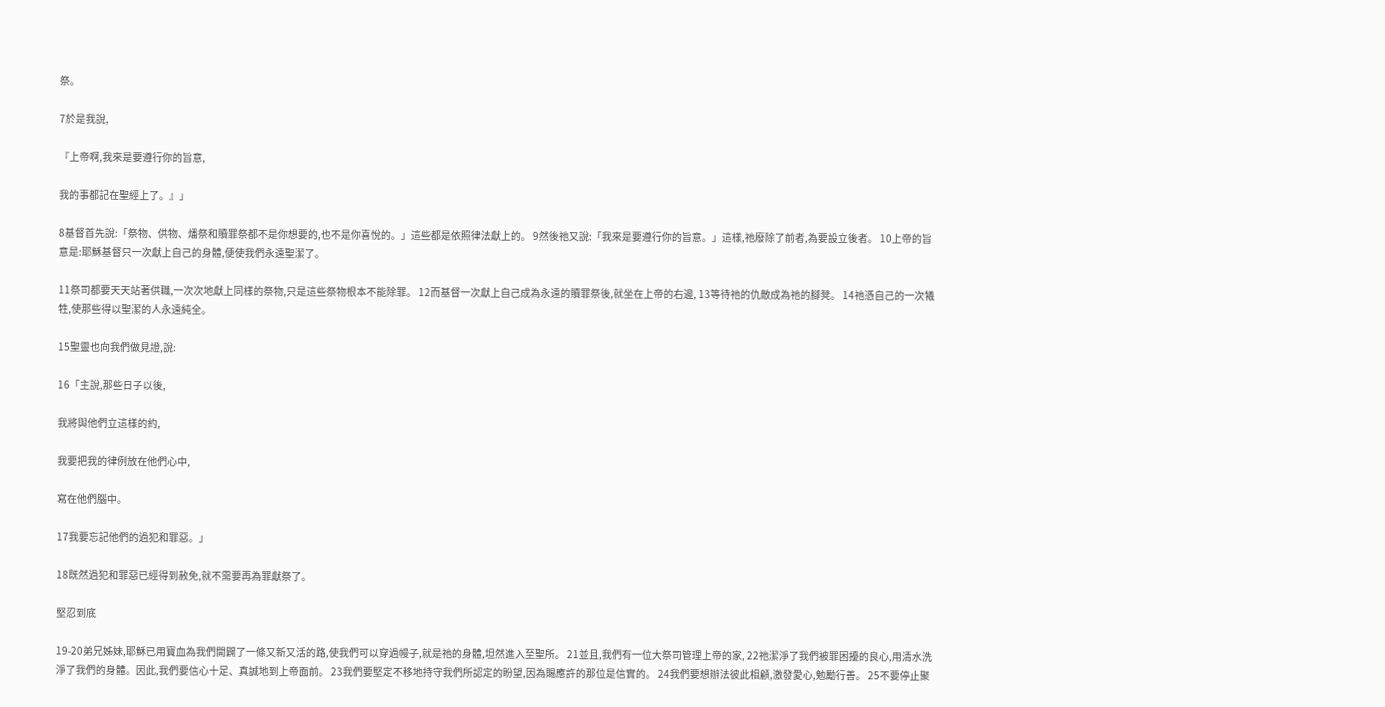祭。

7於是我說,

『上帝啊,我來是要遵行你的旨意,

我的事都記在聖經上了。』」

8基督首先說:「祭物、供物、燔祭和贖罪祭都不是你想要的,也不是你喜悅的。」這些都是依照律法獻上的。 9然後祂又說:「我來是要遵行你的旨意。」這樣,祂廢除了前者,為要設立後者。 10上帝的旨意是:耶穌基督只一次獻上自己的身體,便使我們永遠聖潔了。

11祭司都要天天站著供職,一次次地獻上同樣的祭物,只是這些祭物根本不能除罪。 12而基督一次獻上自己成為永遠的贖罪祭後,就坐在上帝的右邊, 13等待祂的仇敵成為祂的腳凳。 14祂憑自己的一次犧牲,使那些得以聖潔的人永遠純全。

15聖靈也向我們做見證,說:

16「主說,那些日子以後,

我將與他們立這樣的約,

我要把我的律例放在他們心中,

寫在他們腦中。

17我要忘記他們的過犯和罪惡。」

18既然過犯和罪惡已經得到赦免,就不需要再為罪獻祭了。

堅忍到底

19-20弟兄姊妹,耶穌已用寶血為我們開闢了一條又新又活的路,使我們可以穿過幔子,就是祂的身體,坦然進入至聖所。 21並且,我們有一位大祭司管理上帝的家, 22祂潔淨了我們被罪困擾的良心,用清水洗淨了我們的身體。因此,我們要信心十足、真誠地到上帝面前。 23我們要堅定不移地持守我們所認定的盼望,因為賜應許的那位是信實的。 24我們要想辦法彼此相顧,激發愛心,勉勵行善。 25不要停止聚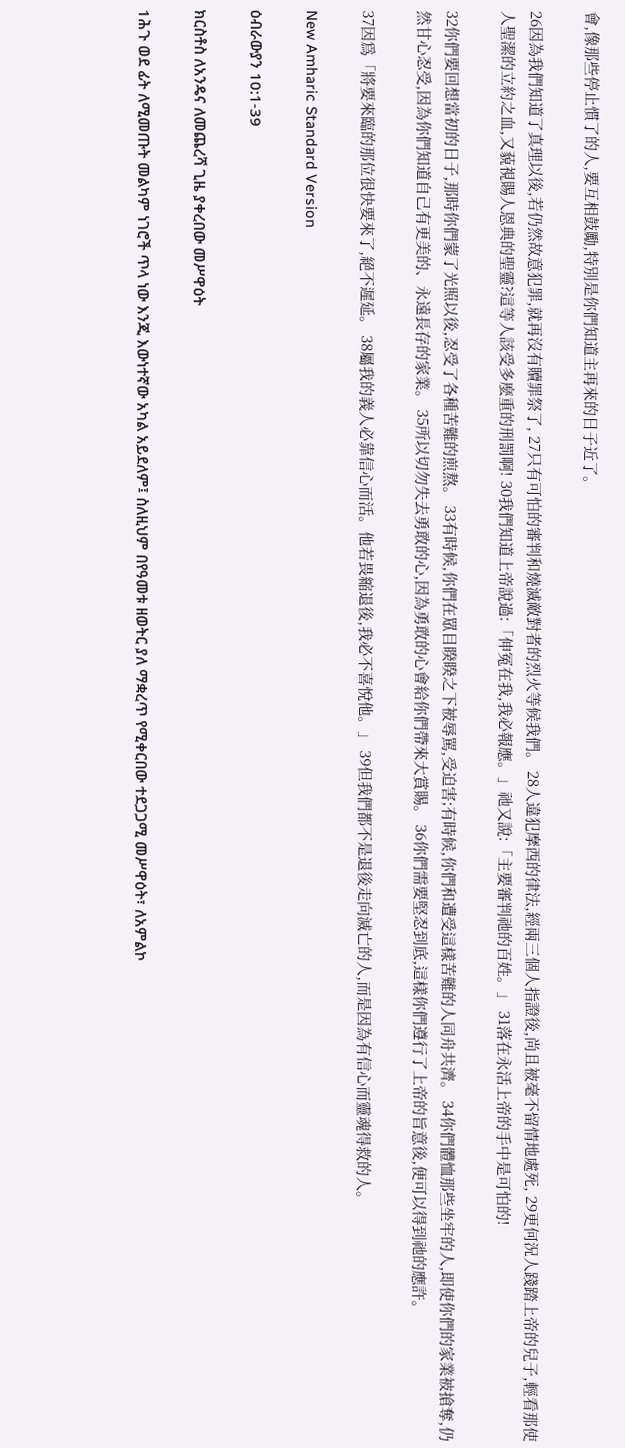會,像那些停止慣了的人,要互相鼓勵,特別是你們知道主再來的日子近了。

26因為我們知道了真理以後,若仍然故意犯罪,就再沒有贖罪祭了, 27只有可怕的審判和燒滅敵對者的烈火等候我們。 28人違犯摩西的律法,經兩三個人指證後,尚且被毫不留情地處死, 29更何況人踐踏上帝的兒子,輕看那使人聖潔的立約之血,又藐視賜人恩典的聖靈?這等人該受多麼重的刑罰啊! 30我們知道上帝說過:「伸冤在我,我必報應。」祂又說:「主要審判祂的百姓。」 31落在永活上帝的手中是可怕的!

32你們要回想當初的日子,那時你們蒙了光照以後,忍受了各種苦難的煎熬。 33有時候,你們在眾目睽睽之下被辱駡,受迫害;有時候,你們和遭受這樣苦難的人同舟共濟。 34你們體恤那些坐牢的人,即使你們的家業被搶奪,仍然甘心忍受,因為你們知道自己有更美的、永遠長存的家業。 35所以切勿失去勇敢的心,因為勇敢的心會給你們帶來大賞賜。 36你們需要堅忍到底,這樣你們遵行了上帝的旨意後,便可以得到祂的應許。

37因爲「將要來臨的那位很快要來了,絕不遲延。 38屬我的義人必靠信心而活。他若畏縮退後,我必不喜悅他。」 39但我們都不是退後走向滅亡的人,而是因為有信心而靈魂得救的人。

New Amharic Standard Version

ዕብራውያን 10:1-39

ክርስቶስ ለአንዴና ለመጨረሻ ጊዜ ያቀረበው መሥዋዕት

1ሕጉ ወደ ፊት ለሚመጡት መልካም ነገሮች ጥላ ነው እንጂ እውነተኛው አካል አይደለም፤ ስለዚህም በየዓመቱ ዘወትር ያለ ማቋረጥ የሚቀርበው ተደጋጋሚ መሥዋዕት፣ ለአምልኮ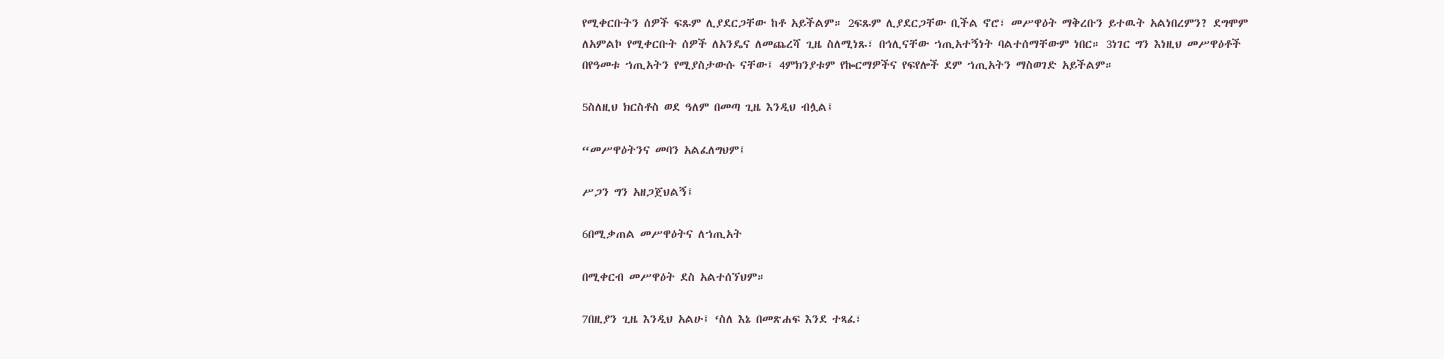የሚቀርቡትን ሰዎች ፍጹም ሊያደርጋቸው ከቶ አይችልም። 2ፍጹም ሊያደርጋቸው ቢችል ኖሮ፣ መሥዋዕት ማቅረቡን ይተዉት አልነበረምን? ደግሞም ለአምልኮ የሚቀርቡት ሰዎች ለአንዴና ለመጨረሻ ጊዜ ስለሚነጹ፣ በኅሊናቸው ኀጢአተኝነት ባልተሰማቸውም ነበር። 3ነገር ግን እነዚህ መሥዋዕቶች በየዓመቱ ኀጢአትን የሚያስታውሱ ናቸው፤ 4ምክንያቱም የኰርማዎችና የፍየሎች ደም ኀጢአትን ማስወገድ አይችልም።

5ስለዚህ ክርስቶስ ወደ ዓለም በመጣ ጊዜ እንዲህ ብሏል፤

“መሥዋዕትንና መባን አልፈለግህም፤

ሥጋን ግን አዘጋጀህልኝ፤

6በሚቃጠል መሥዋዕትና ለኀጢአት

በሚቀርብ መሥዋዕት ደስ አልተሰኘህም።

7በዚያን ጊዜ እንዲህ አልሁ፤ ‘ስለ እኔ በመጽሐፍ እንደ ተጻፈ፣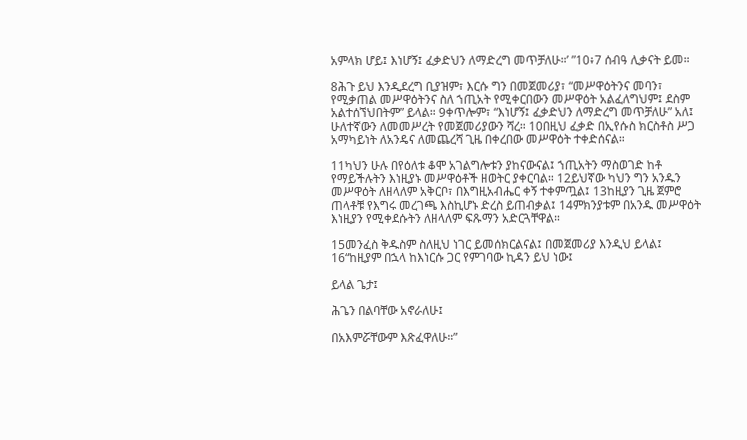አምላክ ሆይ፤ እነሆኝ፤ ፈቃድህን ለማድረግ መጥቻለሁ።’ ”10፥7 ሰብዓ ሊቃናት ይመ።

8ሕጉ ይህ እንዲደረግ ቢያዝም፣ እርሱ ግን በመጀመሪያ፣ “መሥዋዕትንና መባን፣ የሚቃጠል መሥዋዕትንና ስለ ኀጢአት የሚቀርበውን መሥዋዕት አልፈለግህም፤ ደስም አልተሰኘህበትም” ይላል። 9ቀጥሎም፣ “እነሆኝ፤ ፈቃድህን ለማድረግ መጥቻለሁ” አለ፤ ሁለተኛውን ለመመሥረት የመጀመሪያውን ሻረ። 10በዚህ ፈቃድ በኢየሱስ ክርስቶስ ሥጋ አማካይነት ለአንዴና ለመጨረሻ ጊዜ በቀረበው መሥዋዕት ተቀድሰናል።

11ካህን ሁሉ በየዕለቱ ቆሞ አገልግሎቱን ያከናውናል፤ ኀጢአትን ማስወገድ ከቶ የማይችሉትን እነዚያኑ መሥዋዕቶች ዘወትር ያቀርባል። 12ይህኛው ካህን ግን አንዱን መሥዋዕት ለዘላለም አቅርቦ፣ በእግዚአብሔር ቀኝ ተቀምጧል፤ 13ከዚያን ጊዜ ጀምሮ ጠላቶቹ የእግሩ መረገጫ እስኪሆኑ ድረስ ይጠብቃል፤ 14ምክንያቱም በአንዱ መሥዋዕት እነዚያን የሚቀደሱትን ለዘላለም ፍጹማን አድርጓቸዋል።

15መንፈስ ቅዱስም ስለዚህ ነገር ይመሰክርልናል፤ በመጀመሪያ እንዲህ ይላል፤ 16“ከዚያም በኋላ ከእነርሱ ጋር የምገባው ኪዳን ይህ ነው፤

ይላል ጌታ፤

ሕጌን በልባቸው አኖራለሁ፤

በአእምሯቸውም እጽፈዋለሁ።”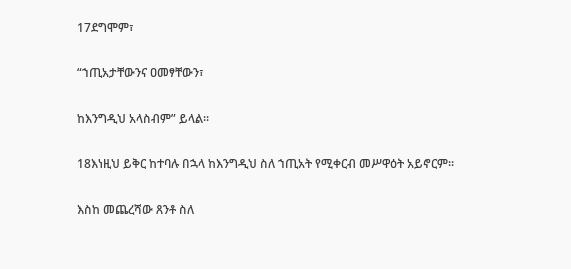17ደግሞም፣

“ኀጢአታቸውንና ዐመፃቸውን፣

ከእንግዲህ አላስብም” ይላል።

18እነዚህ ይቅር ከተባሉ በኋላ ከእንግዲህ ስለ ኀጢአት የሚቀርብ መሥዋዕት አይኖርም።

እስከ መጨረሻው ጸንቶ ስለ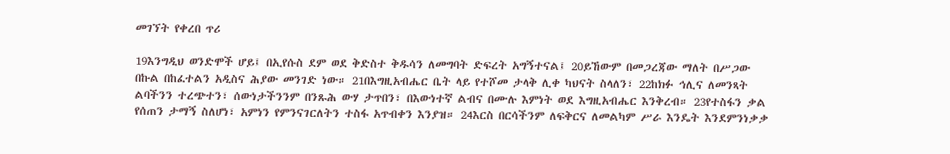መገኘት የቀረበ ጥሪ

19እንግዲህ ወንድሞች ሆይ፤ በኢየሱስ ደም ወደ ቅድስተ ቅዱሳን ለመግባት ድፍረት አግኝተናል፤ 20ይኸውም በመጋረጃው ማለት በሥጋው በኩል በከፈተልን አዲስና ሕያው መንገድ ነው። 21በእግዚአብሔር ቤት ላይ የተሾመ ታላቅ ሊቀ ካህናት ስላለን፣ 22ከክፉ ኅሊና ለመንጻት ልባችንን ተረጭተን፣ ሰውነታችንንም በንጹሕ ውሃ ታጥበን፣ በእውነተኛ ልብና በሙሉ እምነት ወደ እግዚአብሔር እንቅረብ። 23የተስፋን ቃል የሰጠን ታማኝ ስለሆነ፣ አምነን የምንናገርለትን ተስፋ አጥብቀን እንያዝ። 24እርስ በርሳችንም ለፍቅርና ለመልካም ሥራ እንዴት እንደምንነቃቃ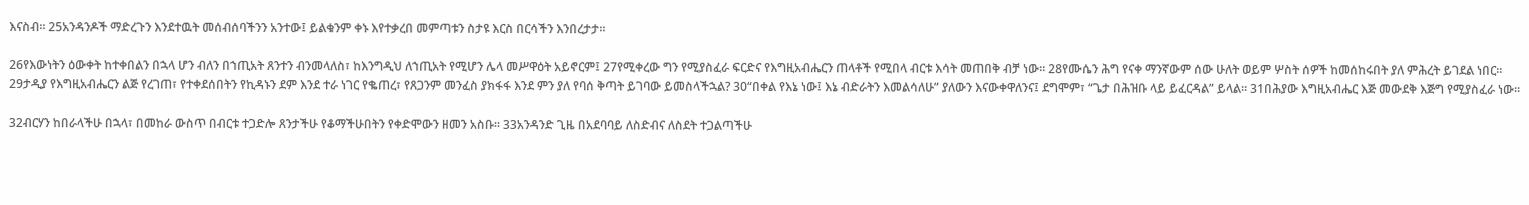እናስብ። 25አንዳንዶች ማድረጉን እንደተዉት መሰብሰባችንን አንተው፤ ይልቁንም ቀኑ እየተቃረበ መምጣቱን ስታዩ እርስ በርሳችን እንበረታታ።

26የእውነትን ዕውቀት ከተቀበልን በኋላ ሆን ብለን በኀጢአት ጸንተን ብንመላለስ፣ ከእንግዲህ ለኀጢአት የሚሆን ሌላ መሥዋዕት አይኖርም፤ 27የሚቀረው ግን የሚያስፈራ ፍርድና የእግዚአብሔርን ጠላቶች የሚበላ ብርቱ እሳት መጠበቅ ብቻ ነው። 28የሙሴን ሕግ የናቀ ማንኛውም ሰው ሁለት ወይም ሦስት ሰዎች ከመሰከሩበት ያለ ምሕረት ይገደል ነበር። 29ታዲያ የእግዚአብሔርን ልጅ የረገጠ፣ የተቀደሰበትን የኪዳኑን ደም እንደ ተራ ነገር የቈጠረ፣ የጸጋንም መንፈስ ያክፋፋ እንደ ምን ያለ የባሰ ቅጣት ይገባው ይመስላችኋል? 30“በቀል የእኔ ነው፤ እኔ ብድራትን እመልሳለሁ” ያለውን እናውቀዋለንና፤ ደግሞም፣ “ጌታ በሕዝቡ ላይ ይፈርዳል” ይላል። 31በሕያው እግዚአብሔር እጅ መውደቅ እጅግ የሚያስፈራ ነው።

32ብርሃን ከበራላችሁ በኋላ፣ በመከራ ውስጥ በብርቱ ተጋድሎ ጸንታችሁ የቆማችሁበትን የቀድሞውን ዘመን አስቡ። 33አንዳንድ ጊዜ በአደባባይ ለስድብና ለስደት ተጋልጣችሁ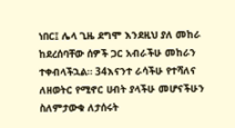ነበር፤ ሌላ ጊዜ ደግሞ እንደዚህ ያለ መከራ ከደረሰባቸው ሰዎች ጋር አብራችሁ መከራን ተቀብላችኋል። 34እናንተ ራሳችሁ የተሻለና ለዘወትር የሚኖር ሀብት ያላችሁ መሆናችሁን ስለምታውቁ ለታሰሩት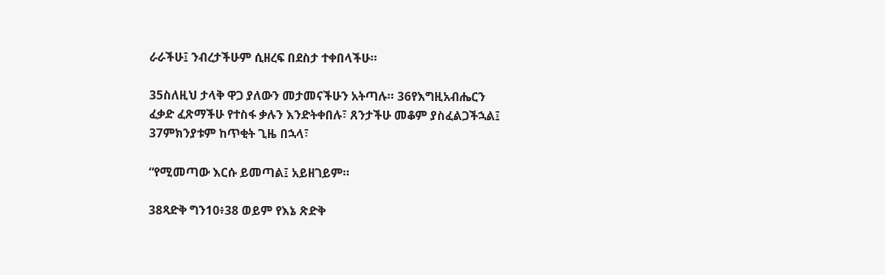ራራችሁ፤ ንብረታችሁም ሲዘረፍ በደስታ ተቀበላችሁ።

35ስለዚህ ታላቅ ዋጋ ያለውን መታመናችሁን አትጣሉ። 36የእግዚአብሔርን ፈቃድ ፈጽማችሁ የተስፋ ቃሉን እንድትቀበሉ፣ ጸንታችሁ መቆም ያስፈልጋችኋል፤ 37ምክንያቱም ከጥቂት ጊዜ በኋላ፣

“የሚመጣው እርሱ ይመጣል፤ አይዘገይም።

38ጻድቅ ግን10፥38 ወይም የእኔ ጽድቅ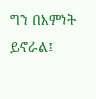ግን በእምነት ይኖራል፤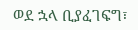ወደ ኋላ ቢያፈገፍግ፣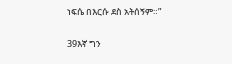ነፍሴ በእርሱ ደስ አትሰኝም።”

39እኛ ግን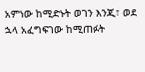አምነው ከሚድኑት ወገን እንጂ፣ ወደ ኋላ አፈግፍገው ከሚጠፉት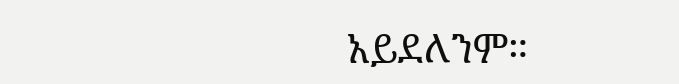አይደለንም።